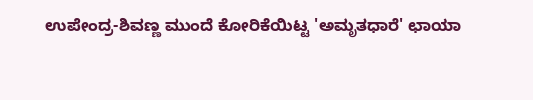ಉಪೇಂದ್ರ-ಶಿವಣ್ಣ ಮುಂದೆ ಕೋರಿಕೆಯಿಟ್ಟ 'ಅಮೃತಧಾರೆ' ಛಾಯಾ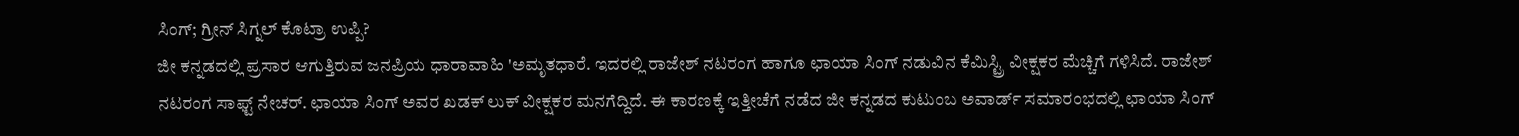ಸಿಂಗ್; ಗ್ರೀನ್ ಸಿಗ್ನಲ್ ಕೊಟ್ರಾ ಉಪ್ಪಿ?
ಜೀ ಕನ್ನಡದಲ್ಲಿ ಪ್ರಸಾರ ಆಗುತ್ತಿರುವ ಜನಪ್ರಿಯ ಧಾರಾವಾಹಿ 'ಅಮೃತಧಾರೆ. ಇದರಲ್ಲಿ ರಾಜೇಶ್ ನಟರಂಗ ಹಾಗೂ ಛಾಯಾ ಸಿಂಗ್ ನಡುವಿನ ಕೆಮಿಸ್ಟ್ರಿ ವೀಕ್ಷಕರ ಮೆಚ್ಚಿಗೆ ಗಳಿಸಿದೆ. ರಾಜೇಶ್ ನಟರಂಗ ಸಾಫ್ಟ್ ನೇಚರ್. ಛಾಯಾ ಸಿಂಗ್ ಅವರ ಖಡಕ್ ಲುಕ್ ವೀಕ್ಷಕರ ಮನಗೆದ್ದಿದೆ. ಈ ಕಾರಣಕ್ಕೆ ಇತ್ತೀಚೆಗೆ ನಡೆದ ಜೀ ಕನ್ನಡದ ಕುಟುಂಬ ಅವಾರ್ಡ್ ಸಮಾರಂಭದಲ್ಲಿ ಛಾಯಾ ಸಿಂಗ್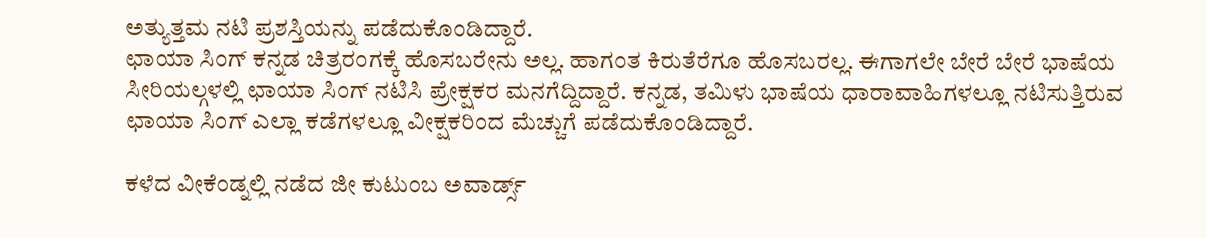ಅತ್ಯುತ್ತಮ ನಟಿ ಪ್ರಶಸ್ತಿಯನ್ನು ಪಡೆದುಕೊಂಡಿದ್ದಾರೆ.
ಛಾಯಾ ಸಿಂಗ್ ಕನ್ನಡ ಚಿತ್ರರಂಗಕ್ಕೆ ಹೊಸಬರೇನು ಅಲ್ಲ. ಹಾಗಂತ ಕಿರುತೆರೆಗೂ ಹೊಸಬರಲ್ಲ. ಈಗಾಗಲೇ ಬೇರೆ ಬೇರೆ ಭಾಷೆಯ ಸೀರಿಯಲ್ಗಳಲ್ಲಿ ಛಾಯಾ ಸಿಂಗ್ ನಟಿಸಿ ಪ್ರೇಕ್ಷಕರ ಮನಗೆದ್ದಿದ್ದಾರೆ. ಕನ್ನಡ, ತಮಿಳು ಭಾಷೆಯ ಧಾರಾವಾಹಿಗಳಲ್ಲೂ ನಟಿಸುತ್ತಿರುವ ಛಾಯಾ ಸಿಂಗ್ ಎಲ್ಲಾ ಕಡೆಗಳಲ್ಲೂ ವೀಕ್ಷಕರಿಂದ ಮೆಚ್ಚುಗೆ ಪಡೆದುಕೊಂಡಿದ್ದಾರೆ.

ಕಳೆದ ವೀಕೆಂಡ್ನಲ್ಲಿ ನಡೆದ ಜೀ ಕುಟುಂಬ ಅವಾರ್ಡ್ಸ್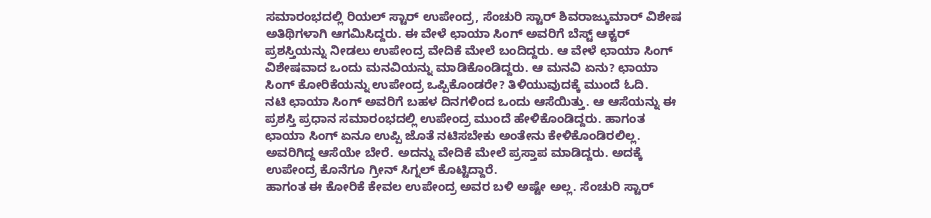ಸಮಾರಂಭದಲ್ಲಿ ರಿಯಲ್ ಸ್ಟಾರ್ ಉಪೇಂದ್ರ, ಸೆಂಚುರಿ ಸ್ಟಾರ್ ಶಿವರಾಜ್ಕುಮಾರ್ ವಿಶೇಷ ಅತಿಥಿಗಳಾಗಿ ಆಗಮಿಸಿದ್ದರು. ಈ ವೇಳೆ ಛಾಯಾ ಸಿಂಗ್ ಅವರಿಗೆ ಬೆಸ್ಟ್ ಆಕ್ಟರ್ ಪ್ರಶಸ್ತಿಯನ್ನು ನೀಡಲು ಉಪೇಂದ್ರ ವೇದಿಕೆ ಮೇಲೆ ಬಂದಿದ್ದರು. ಆ ವೇಳೆ ಛಾಯಾ ಸಿಂಗ್ ವಿಶೇಷವಾದ ಒಂದು ಮನವಿಯನ್ನು ಮಾಡಿಕೊಂಡಿದ್ದರು. ಆ ಮನವಿ ಏನು? ಛಾಯಾ ಸಿಂಗ್ ಕೋರಿಕೆಯನ್ನು ಉಪೇಂದ್ರ ಒಪ್ಪಿಕೊಂಡರೇ? ತಿಳಿಯುವುದಕ್ಕೆ ಮುಂದೆ ಓದಿ.
ನಟಿ ಛಾಯಾ ಸಿಂಗ್ ಅವರಿಗೆ ಬಹಳ ದಿನಗಳಿಂದ ಒಂದು ಆಸೆಯಿತ್ತು. ಆ ಆಸೆಯನ್ನು ಈ ಪ್ರಶಸ್ತಿ ಪ್ರಧಾನ ಸಮಾರಂಭದಲ್ಲಿ ಉಪೇಂದ್ರ ಮುಂದೆ ಹೇಳಿಕೊಂಡಿದ್ದರು. ಹಾಗಂತ ಛಾಯಾ ಸಿಂಗ್ ಏನೂ ಉಪ್ಪಿ ಜೊತೆ ನಟಿಸಬೇಕು ಅಂತೇನು ಕೇಳಿಕೊಂಡಿರಲಿಲ್ಲ. ಅವರಿಗಿದ್ದ ಆಸೆಯೇ ಬೇರೆ. ಅದನ್ನು ವೇದಿಕೆ ಮೇಲೆ ಪ್ರಸ್ತಾಪ ಮಾಡಿದ್ದರು. ಅದಕ್ಕೆ ಉಪೇಂದ್ರ ಕೊನೆಗೂ ಗ್ರೀನ್ ಸಿಗ್ನಲ್ ಕೊಟ್ಟಿದ್ದಾರೆ.
ಹಾಗಂತ ಈ ಕೋರಿಕೆ ಕೇವಲ ಉಪೇಂದ್ರ ಅವರ ಬಳಿ ಅಷ್ಟೇ ಅಲ್ಲ. ಸೆಂಚುರಿ ಸ್ಟಾರ್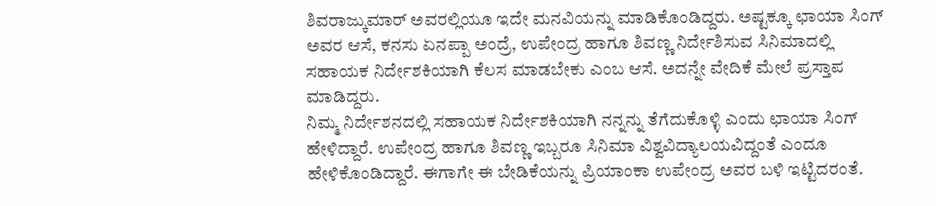ಶಿವರಾಜ್ಕುಮಾರ್ ಅವರಲ್ಲಿಯೂ ಇದೇ ಮನವಿಯನ್ನು ಮಾಡಿಕೊಂಡಿದ್ದರು. ಅಷ್ಟಕ್ಕೂ ಛಾಯಾ ಸಿಂಗ್ ಅವರ ಆಸೆ, ಕನಸು ಏನಪ್ಪಾ ಅಂದ್ರೆ, ಉಪೇಂದ್ರ ಹಾಗೂ ಶಿವಣ್ಣ ನಿರ್ದೇಶಿಸುವ ಸಿನಿಮಾದಲ್ಲಿ ಸಹಾಯಕ ನಿರ್ದೇಶಕಿಯಾಗಿ ಕೆಲಸ ಮಾಡಬೇಕು ಎಂಬ ಆಸೆ. ಅದನ್ನೇ ವೇದಿಕೆ ಮೇಲೆ ಪ್ರಸ್ತಾಪ ಮಾಡಿದ್ದರು.
ನಿಮ್ಮ ನಿರ್ದೇಶನದಲ್ಲಿ ಸಹಾಯಕ ನಿರ್ದೇಶಕಿಯಾಗಿ ನನ್ನನ್ನು ತೆಗೆದುಕೊಳ್ಳಿ ಎಂದು ಛಾಯಾ ಸಿಂಗ್ ಹೇಳಿದ್ದಾರೆ. ಉಪೇಂದ್ರ ಹಾಗೂ ಶಿವಣ್ಣ ಇಬ್ಬರೂ ಸಿನಿಮಾ ವಿಶ್ವವಿದ್ಯಾಲಯವಿದ್ದಂತೆ ಎಂದೂ ಹೇಳಿಕೊಂಡಿದ್ದಾರೆ. ಈಗಾಗೇ ಈ ಬೇಡಿಕೆಯನ್ನು ಪ್ರಿಯಾಂಕಾ ಉಪೇಂದ್ರ ಅವರ ಬಳಿ ಇಟ್ಟಿದರಂತೆ.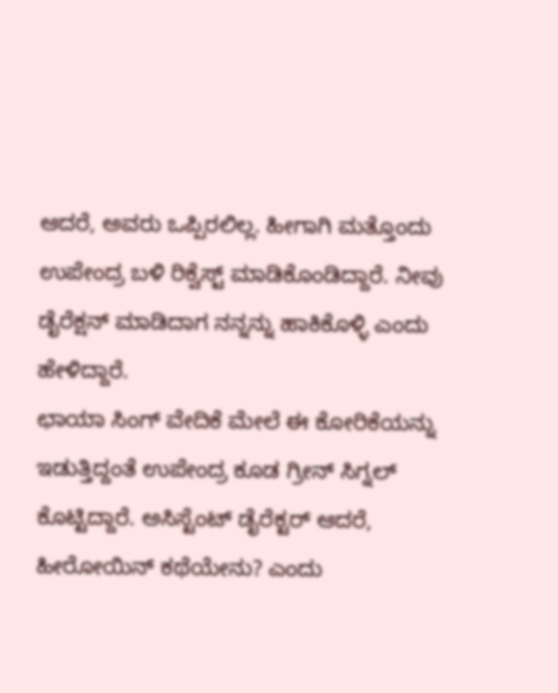ಆದರೆ, ಅವರು ಒಪ್ಪಿರಲಿಲ್ಲ. ಹೀಗಾಗಿ ಮತ್ತೊಂದು ಉಪೇಂದ್ರ ಬಳಿ ರಿಕ್ವೆಸ್ಟ್ ಮಾಡಿಕೊಂಡಿದ್ದಾರೆ. ನೀವು ಡೈರೆಕ್ಷನ್ ಮಾಡಿದಾಗ ನನ್ನನ್ನು ಹಾಕಿಕೊಳ್ಳಿ ಎಂದು ಹೇಳಿದ್ದಾರೆ.
ಛಾಯಾ ಸಿಂಗ್ ವೇದಿಕೆ ಮೇಲೆ ಈ ಕೋರಿಕೆಯನ್ನು ಇಡುತ್ತಿದ್ದಂತೆ ಉಪೇಂದ್ರ ಕೂಡ ಗ್ರೀನ್ ಸಿಗ್ನಲ್ ಕೊಟ್ಟಿದ್ದಾರೆ. ಅಸಿಸ್ಟೆಂಟ್ ಡೈರೆಕ್ಟರ್ ಆದರೆ, ಹೀರೋಯಿನ್ ಕಥೆಯೇನು? ಎಂದು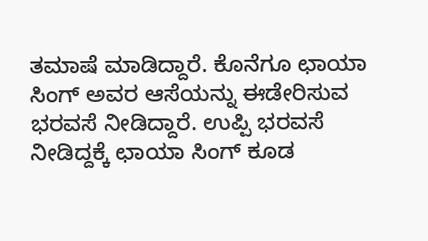ತಮಾಷೆ ಮಾಡಿದ್ದಾರೆ. ಕೊನೆಗೂ ಛಾಯಾ ಸಿಂಗ್ ಅವರ ಆಸೆಯನ್ನು ಈಡೇರಿಸುವ ಭರವಸೆ ನೀಡಿದ್ದಾರೆ. ಉಪ್ಪಿ ಭರವಸೆ ನೀಡಿದ್ದಕ್ಕೆ ಛಾಯಾ ಸಿಂಗ್ ಕೂಡ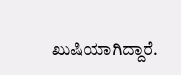ಖುಷಿಯಾಗಿದ್ದಾರೆ.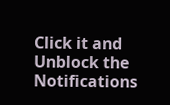Click it and Unblock the Notifications